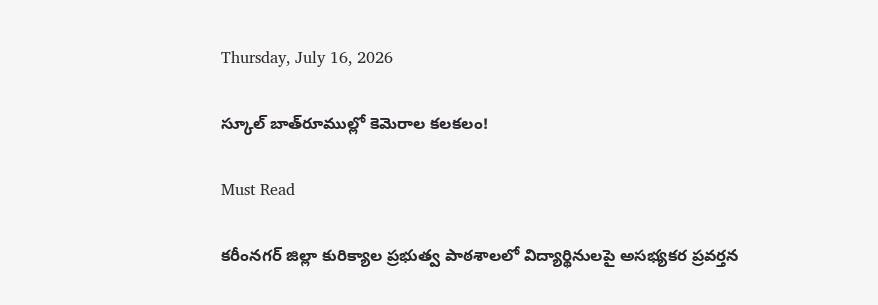Thursday, July 16, 2026

స్కూల్ బాత్‌రూముల్లో కెమెరాల క‌ల‌క‌లం!

Must Read

కరీంనగర్ జిల్లా కురిక్యాల ప్రభుత్వ పాఠశాలలో విద్యార్థినులపై అసభ్యకర ప్రవర్తన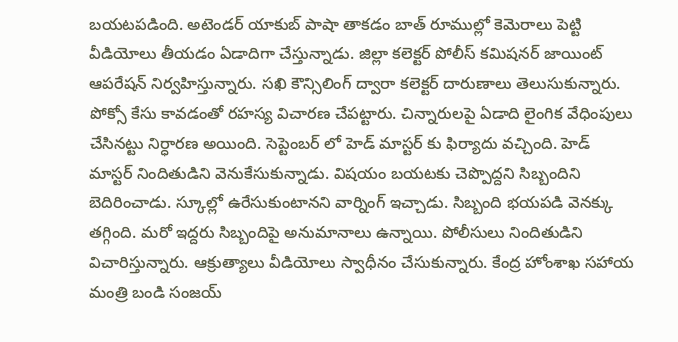బయటపడింది. అటెండర్ యాకుబ్ పాషా తాకడం బాత్ రూముల్లో కెమెరాలు పెట్టి వీడియోలు తీయడం ఏడాదిగా చేస్తున్నాడు. జిల్లా కలెక్టర్ పోలీస్ కమిషనర్ జాయింట్ ఆపరేషన్ నిర్వహిస్తున్నారు. సఖి కౌన్సిలింగ్ ద్వారా కలెక్టర్ దారుణాలు తెలుసుకున్నారు. పోక్సో కేసు కావడంతో రహస్య విచారణ చేపట్టారు. చిన్నారులపై ఏడాది లైంగిక వేధింపులు చేసినట్టు నిర్ధారణ అయింది. సెప్టెంబర్ లో హెడ్ మాస్టర్ కు ఫిర్యాదు వచ్చింది. హెడ్ మాస్టర్ నిందితుడిని వెనుకేసుకున్నాడు. విషయం బయటకు చెప్పొద్దని సిబ్బందిని బెదిరించాడు. స్కూల్లో ఉరేసుకుంటానని వార్నింగ్ ఇచ్చాడు. సిబ్బంది భయపడి వెనక్కు తగ్గింది. మరో ఇద్దరు సిబ్బందిపై అనుమానాలు ఉన్నాయి. పోలీసులు నిందితుడిని విచారిస్తున్నారు. ఆక్రుత్యాలు వీడియోలు స్వాధీనం చేసుకున్నారు. కేంద్ర హోంశాఖ సహాయ మంత్రి బండి సంజయ్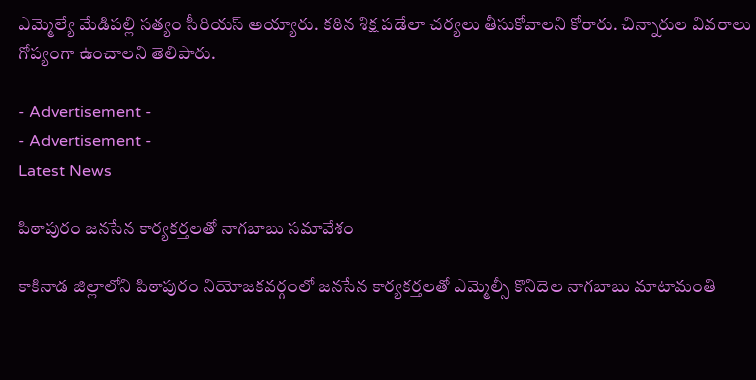ఎమ్మెల్యే మేడిపల్లి సత్యం సీరియస్ అయ్యారు. కఠిన శిక్ష పడేలా చర్యలు తీసుకోవాలని కోరారు. చిన్నారుల వివరాలు గోప్యంగా ఉంచాలని తెలిపారు.

- Advertisement -
- Advertisement -
Latest News

పిఠాపురం జనసేన కార్యకర్తలతో నాగబాబు సమావేశం

కాకినాడ జిల్లాలోని పిఠాపురం నియోజకవర్గంలో జనసేన కార్యకర్తలతో ఎమ్మెల్సీ కొనిదెల నాగబాబు మాటామంతి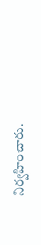నిర్వహించారు.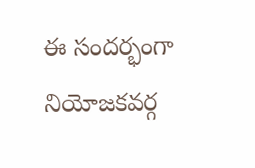ఈ సందర్భంగా నియోజకవర్గ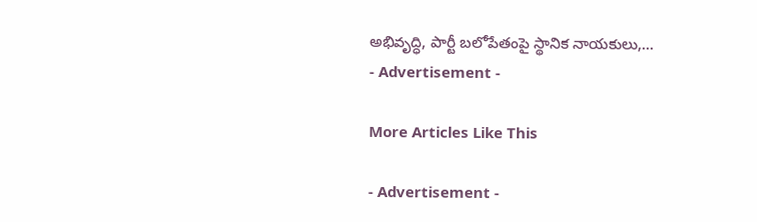అభివృద్ధి, పార్టీ బలోపేతంపై స్థానిక నాయకులు,...
- Advertisement -

More Articles Like This

- Advertisement -